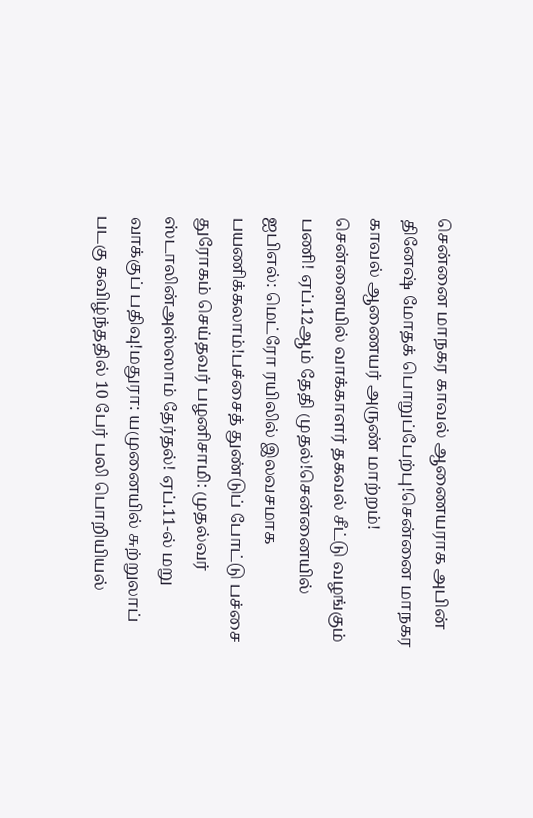சென்னை மாநகர காவல் ஆணையராக அபின் தினேஷ் மோதக் பொறுப்பேற்பு!சென்னை மாநகர காவல் ஆணையர் அருண் மாற்றம்! சென்னையில் வாக்காளர் தகவல் சீட்டு வழங்கும் பணி! ஏப்.12ஆம் தேதி முதல்!சென்னையில் ஐபிஎல்: மெட்ரோ ரயிலில் இலவசமாக பயணிக்கலாம்!பச்சைத் துண்டுப் போட்டு பச்சை துரோகம் செய்தவர் பழனிசாமி: முதல்வர் ஸ்டாலின்அஸ்ஸாம் தேர்தல்! ஏப்.11-ல் மறு வாக்குப் பதிவு!மதுரா: யமுனையில் சுற்றுலாப் படகு கவிழ்ந்ததில் 10 பேர் பலி பொறியியல்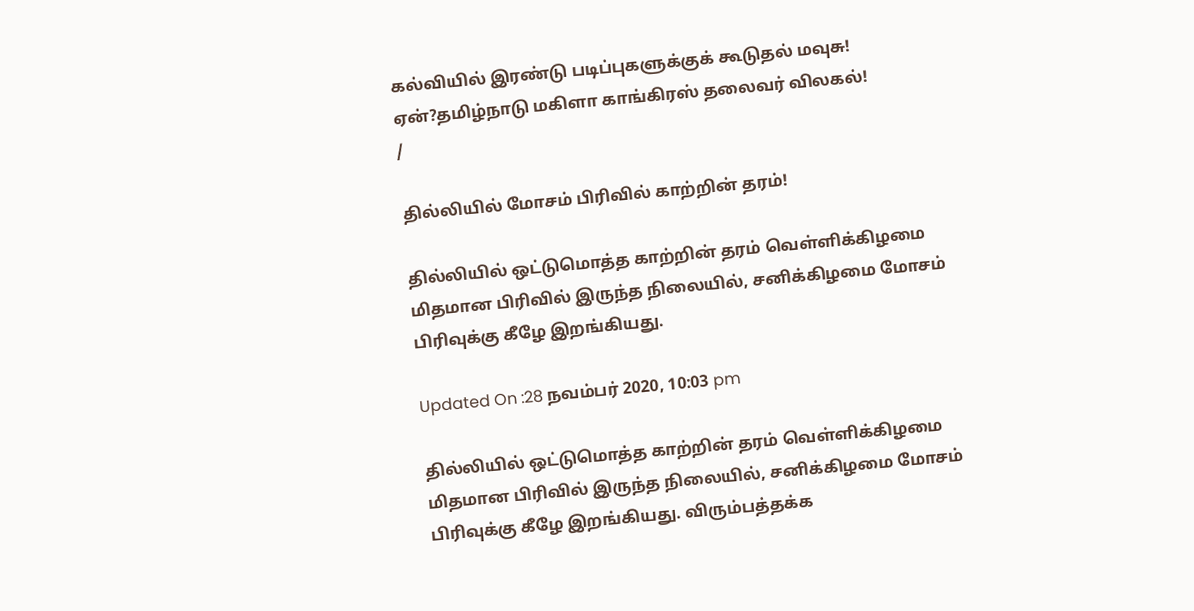கல்வியில் இரண்டு படிப்புகளுக்குக் கூடுதல் மவுசு! ஏன்?தமிழ்நாடு மகிளா காங்கிரஸ் தலைவர் விலகல்!
/

தில்லியில் மோசம் பிரிவில் காற்றின் தரம்!

தில்லியில் ஒட்டுமொத்த காற்றின் தரம் வெள்ளிக்கிழமை மிதமான பிரிவில் இருந்த நிலையில், சனிக்கிழமை மோசம் பிரிவுக்கு கீழே இறங்கியது.

Updated On :28 நவம்பர் 2020, 10:03 pm

தில்லியில் ஒட்டுமொத்த காற்றின் தரம் வெள்ளிக்கிழமை மிதமான பிரிவில் இருந்த நிலையில், சனிக்கிழமை மோசம் பிரிவுக்கு கீழே இறங்கியது. விரும்பத்தக்க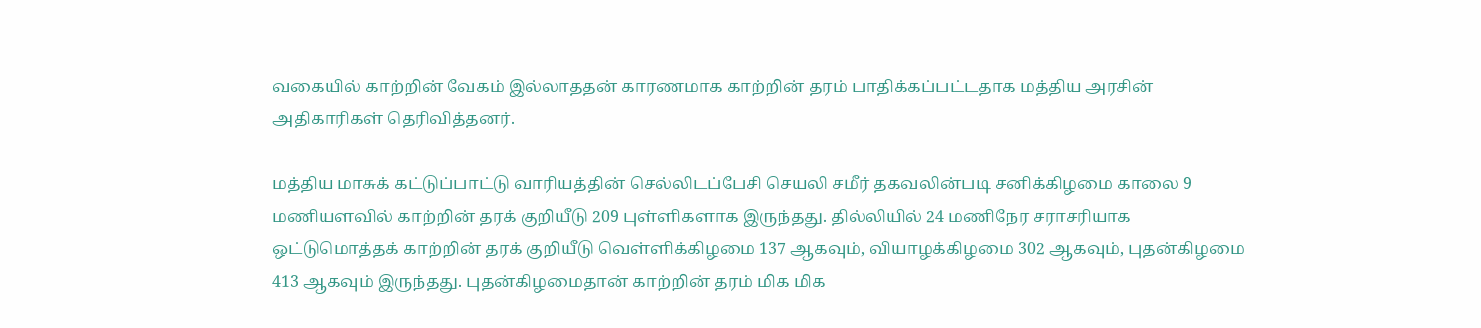வகையில் காற்றின் வேகம் இல்லாததன் காரணமாக காற்றின் தரம் பாதிக்கப்பட்டதாக மத்திய அரசின் அதிகாரிகள் தெரிவித்தனர்.

மத்திய மாசுக் கட்டுப்பாட்டு வாரியத்தின் செல்லிடப்பேசி செயலி சமீர் தகவலின்படி சனிக்கிழமை காலை 9 மணியளவில் காற்றின் தரக் குறியீடு 209 புள்ளிகளாக இருந்தது. தில்லியில் 24 மணிநேர சராசரியாக ஒட்டுமொத்தக் காற்றின் தரக் குறியீடு வெள்ளிக்கிழமை 137 ஆகவும், வியாழக்கிழமை 302 ஆகவும், புதன்கிழமை 413 ஆகவும் இருந்தது. புதன்கிழமைதான் காற்றின் தரம் மிக மிக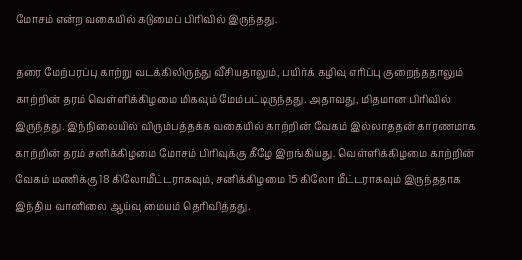மோசம் என்ற வகையில் கடுமைப் பிரிவில் இருந்தது.

தரை மேற்பரப்பு காற்று வடக்கிலிருந்து வீசியதாலும், பயிர்க் கழிவு எரிப்பு குறைந்ததாலும் காற்றின் தரம் வெள்ளிக்கிழமை மிகவும் மேம்பட்டிருந்தது. அதாவது, மிதமான பிரிவில் இருந்தது. இந்நிலையில் விரும்பத்தக்க வகையில் காற்றின் வேகம் இல்லாததன் காரணமாக காற்றின் தரம் சனிக்கிழமை மோசம் பிரிவுக்கு கீழே இறங்கியது. வெள்ளிக்கிழமை காற்றின் வேகம் மணிக்கு 18 கிலோமீட்டராகவும், சனிக்கிழமை 15 கிலோ மீட்டராகவும் இருந்ததாக இந்திய வானிலை ஆய்வு மையம் தெரிவித்தது.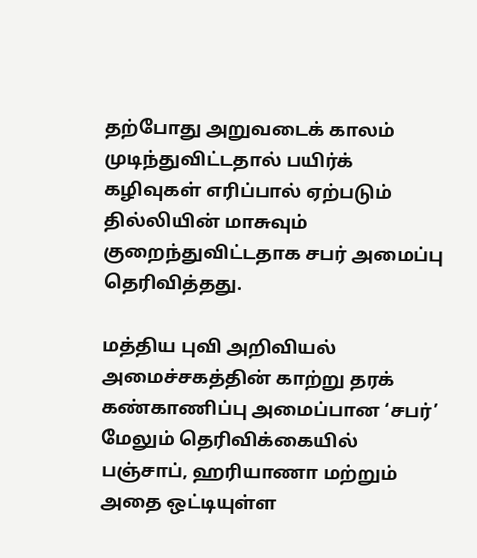தற்போது அறுவடைக் காலம் முடிந்துவிட்டதால் பயிர்க் கழிவுகள் எரிப்பால் ஏற்படும் தில்லியின் மாசுவும் குறைந்துவிட்டதாக சபர் அமைப்பு தெரிவித்தது.

மத்திய புவி அறிவியல் அமைச்சகத்தின் காற்று தரக் கண்காணிப்பு அமைப்பான ‘சபர்’ மேலும் தெரிவிக்கையில் பஞ்சாப், ஹரியாணா மற்றும் அதை ஒட்டியுள்ள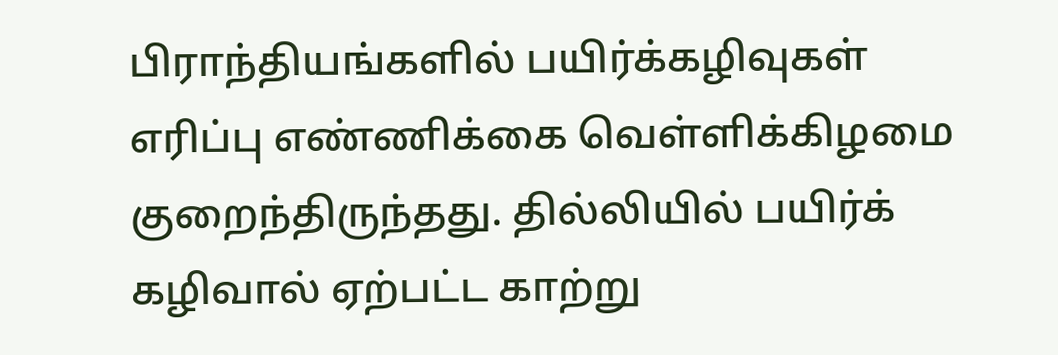பிராந்தியங்களில் பயிர்க்கழிவுகள் எரிப்பு எண்ணிக்கை வெள்ளிக்கிழமை குறைந்திருந்தது. தில்லியில் பயிர்க் கழிவால் ஏற்பட்ட காற்று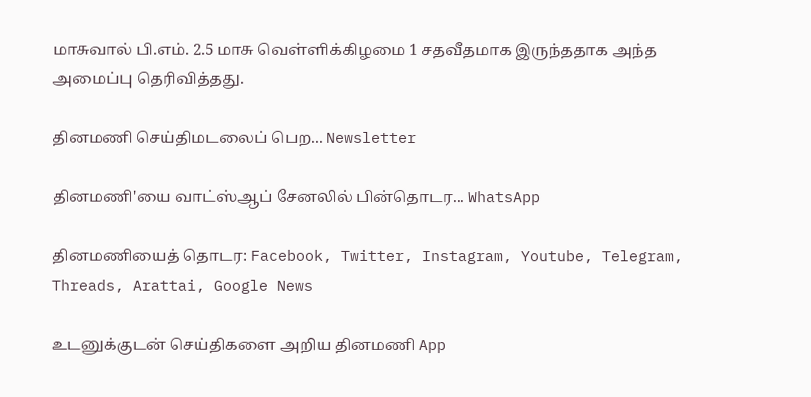மாசுவால் பி.எம். 2.5 மாசு வெள்ளிக்கிழமை 1 சதவீதமாக இருந்ததாக அந்த அமைப்பு தெரிவித்தது.

தினமணி செய்திமடலைப் பெற... Newsletter

தினமணி'யை வாட்ஸ்ஆப் சேனலில் பின்தொடர... WhatsApp

தினமணியைத் தொடர: Facebook, Twitter, Instagram, Youtube, Telegram, Threads, Arattai, Google News

உடனுக்குடன் செய்திகளை அறிய தினமணி App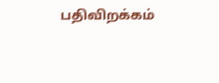பதிவிறக்கம்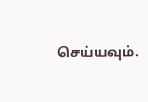செய்யவும்.